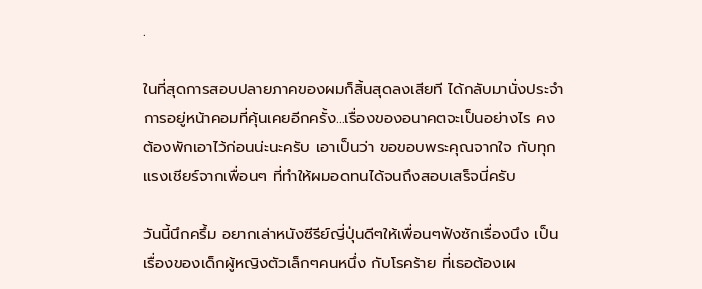.

ในที่สุดการสอบปลายภาคของผมก็สิ้นสุดลงเสียที ได้กลับมานั่งประจำการอยู่หน้าคอมที่คุ้นเคยอีกครั้ง...เรื่องของอนาคตจะเป็นอย่างไร คงต้องพักเอาไว้ก่อนน่ะนะครับ เอาเป็นว่า ขอขอบพระคุณจากใจ กับทุกแรงเชียร์จากเพื่อนๆ ที่ทำให้ผมอดทนได้จนถึงสอบเสร็จนี่ครับ

วันนี้นึกครึ้ม อยากเล่าหนังซีรีย์ญี่ปุ่นดีๆให้เพื่อนๆฟังซักเรื่องนึง เป็นเรื่องของเด็กผู้หญิงตัวเล็กๆคนหนึ่ง กับโรคร้าย ที่เธอต้องเผ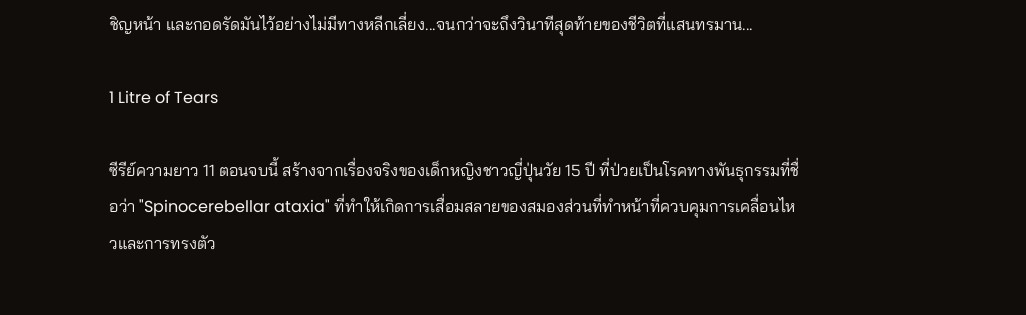ชิญหน้า และกอดรัดมันไว้อย่างไม่มีทางหลีกเลี่ยง...จนกว่าจะถึงวินาทีสุดท้ายของชีวิตที่แสนทรมาน...

1 Litre of Tears

ซีรีย์ความยาว 11 ตอนจบนี้ สร้างจากเรื่องจริงของเด็กหญิงชาวญี่ปุ่นวัย 15 ปี ที่ป่วยเป็นโรคทางพันธุกรรมที่ชื่อว่า "Spinocerebellar ataxia" ที่ทำให้เกิดการเสื่อมสลายของสมองส่วนที่ทำหน้าที่ควบคุมการเคลื่อนไหวและการทรงตัว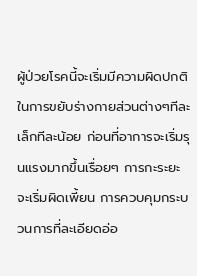ผู้ป่วยโรคนี้จะเริ่มมีความผิดปกติในการขยับร่างกายส่วนต่างๆทีละเล็กทีละน้อย ก่อนที่อาการจะเริ่มรุนแรงมากขึ้นเรื่อยๆ การกะระยะจะเริ่มผิดเพี้ยน การควบคุมกระบวนการที่ละเอียดอ่อ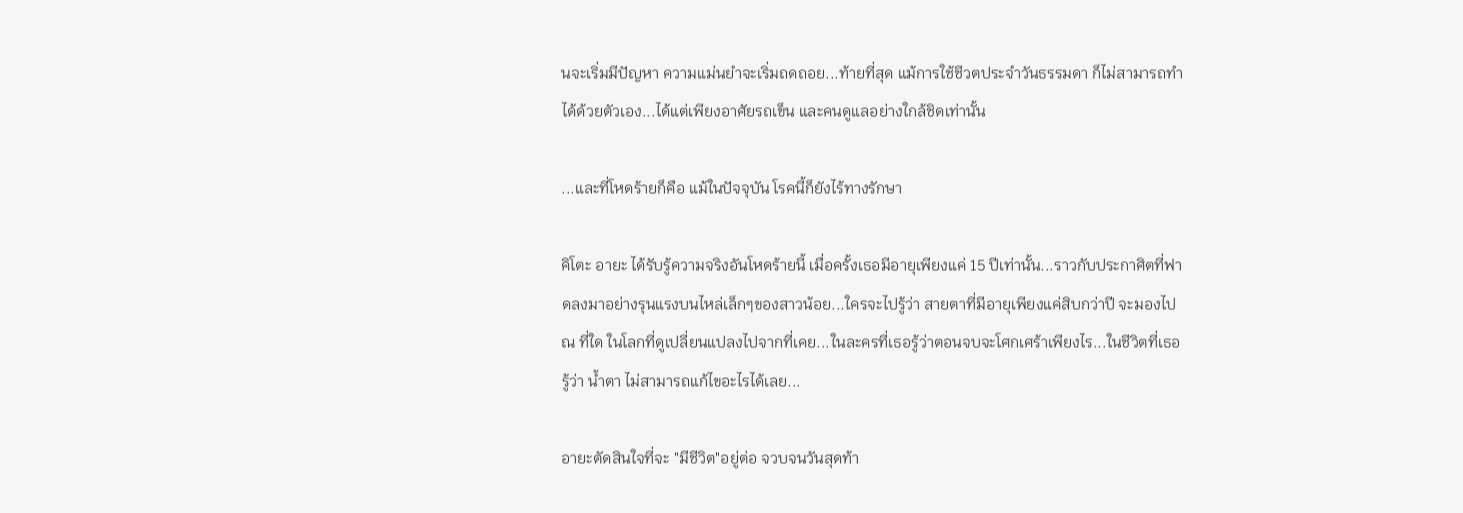นจะเริ่มมีปัญหา ความแม่นยำจะเริ่มถดถอย...ท้ายที่สุด แม้การใช้ชีวตประจำวันธรรมดา ก็ไม่สามารถทำได้ด้วยตัวเอง...ได้แต่เพียงอาศัยรถเข็น และคนดูแลอย่างใกล้ชิดเท่านั้น

...และที่โหดร้ายก็คือ แม้ในปัจจุบัน โรคนี้ก็ยังไร้ทางรักษา

คิโตะ อายะ ได้รับรู้ความจริงอันโหดร้ายนี้ เมื่อครั้งเธอมีอายุเพียงแค่ 15 ปีเท่านั้น...ราวกับประกาศิตที่ฟาดลงมาอย่างรุนแรงบนไหล่เล็กๆของสาวน้อย...ใครจะไปรู้ว่า สายตาที่มีอายุเพียงแค่สิบกว่าปี จะมองไป ณ ที่ใด ในโลกที่ดูเปลี่ยนแปลงไปจากที่เคย...ในละครที่เธอรู้ว่าตอนจบจะโศกเศร้าเพียงไร...ในชีวิตที่เธอรู้ว่า น้ำตา ไม่สามารถแก้ไขอะไรได้เลย...

อายะตัดสินใจที่จะ "มีชีวิต"อยู่ต่อ จวบจนวันสุดท้า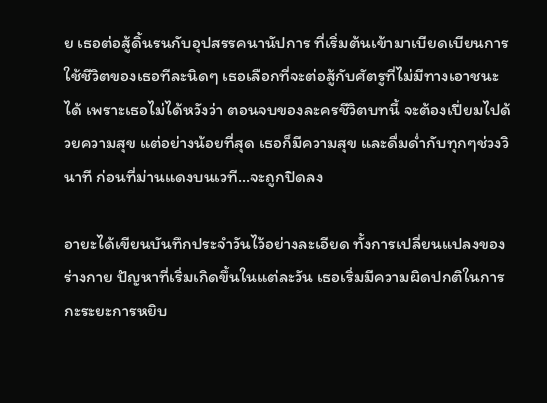ย เธอต่อสู้ดิ้นรนกับอุปสรรคนานัปการ ที่เริ่มต้นเข้ามาเบียดเบียนการใช้ชีวิตของเธอทีละนิดๆ เธอเลือกที่จะต่อสู้กับศัตรูที่ไม่มีทางเอาชนะได้ เพราะเธอไม่ได้หวังว่า ตอนจบของละครชีวิตบทนี้ จะต้องเปี่ยมไปด้วยความสุข แต่อย่างน้อยที่สุด เธอก็มีความสุข และดื่มด่ำกับทุกๆช่วงวินาที ก่อนที่ม่านแดงบนเวที...จะถูกปิดลง

อายะได้เขียนบันทึกประจำวันไว้อย่างละเอียด ทั้งการเปลี่ยนแปลงของร่างกาย ปัญหาที่เริ่มเกิดขึ้นในแต่ละวัน เธอเริ่มมีความผิดปกติในการกะระยะการหยิบ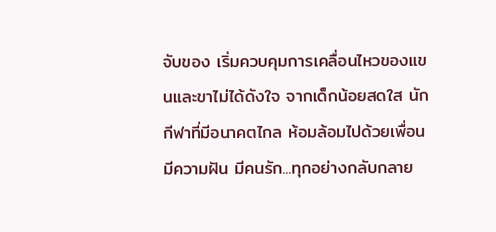จับของ เริ่มควบคุมการเคลื่อนไหวของแขนและขาไม่ได้ดังใจ จากเด็กน้อยสดใส นักกีฬาที่มีอนาคตไกล ห้อมล้อมไปด้วยเพื่อน มีความฝัน มีคนรัก...ทุกอย่างกลับกลาย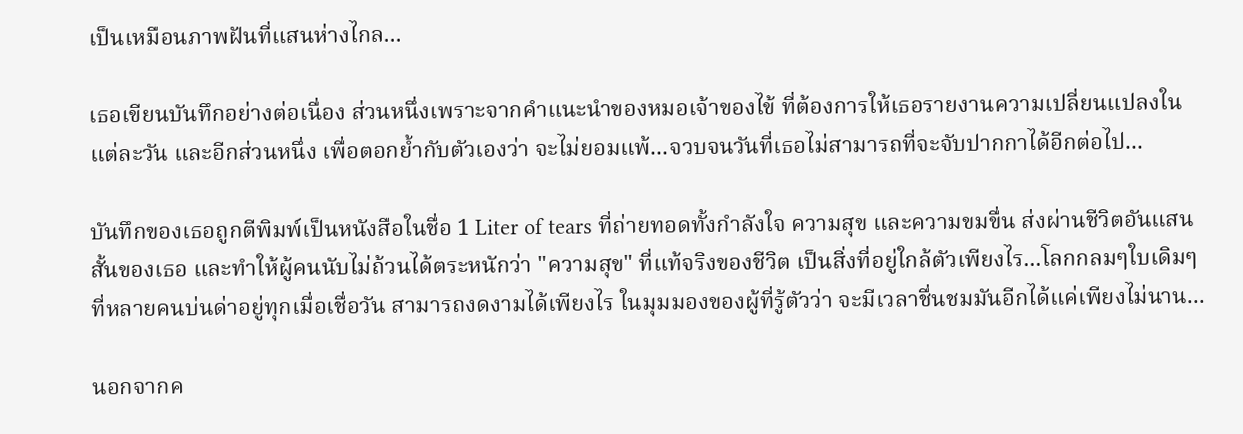เป็นเหมือนภาพฝันที่แสนห่างไกล...

เธอเขียนบันทึกอย่างต่อเนื่อง ส่วนหนึ่งเพราะจากคำแนะนำของหมอเจ้าของไข้ ที่ต้องการให้เธอรายงานความเปลี่ยนแปลงในแต่ละวัน และอีกส่วนหนึ่ง เพื่อตอกย้ำกับตัวเองว่า จะไม่ยอมแพ้...จวบจนวันที่เธอไม่สามารถที่จะจับปากกาได้อีกต่อไป...

บันทึกของเธอถูกตีพิมพ์เป็นหนังสือในชื่อ 1 Liter of tears ที่ถ่ายทอดทั้งกำลังใจ ความสุข และความขมขื่น ส่งผ่านชีวิตอันแสนสั้นของเธอ และทำให้ผู้คนนับไม่ถ้วนได้ตระหนักว่า "ความสุข" ที่แท้จริงของชีวิต เป็นสิ่งที่อยู่ใกล้ตัวเพียงไร...โลกกลมๆใบเดิมๆ ที่หลายคนบ่นด่าอยู่ทุกเมื่อเชื่อวัน สามารถงดงามได้เพียงไร ในมุมมองของผู้ที่รู้ตัวว่า จะมีเวลาชื่นชมมันอีกได้แค่เพียงไม่นาน...

นอกจากค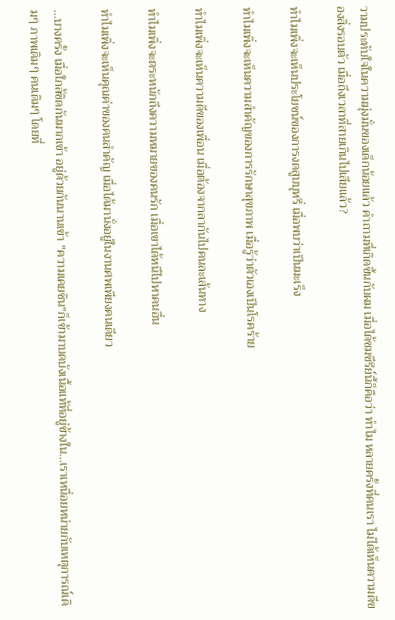วามประทับใจในความมุ่งมั่นของเด็กน้อยแล้ว คำถามที่เกิดขึ้นกับผม เมื่อได้ชมซีรีย์นี้ก็คือว่า ทำไม หลายครั้งที่คนเรา ไม่ได้เห็นความดีของสิ่งรอบตัว เมื่อถึงเวลาที่สายเกินไปเสียแล้ว?

ทำไมเพิ่งจะเห็นประโยชน์ของการงดสูบบุหรี่ เมื่อพบว่าเป็นมะเร็ง

ทำไมเพิ่งจะเห็นความสำคัญของการรักษาสุขภาพ เมื่อรู้ว่าตัวเองเป็นโรคร้าย

ทำไมเพิ่งจะเห็นความดีของเพื่อน เมื่อต้องจากลากันไปคนละเส้นทาง

ทำไมเพิ่งจะตระหนักถึงความหมายของคนรัก เมื่อเขาได้หนีไปหาคนอื่น

ทำไมเพิ่งจะเห็นคุณค่าของคนสำคัญ เมื่อได้มานั่งอยู่ในงานศพเพียงคนเดียว

...บางครั้ง เมื่อใกล้ชิดกันมากเข้า อยู่ด้วยกันนานเข้า "ความเคยชิน"ก็เข้ามาบดบังเนื้อแท้ที่อยู่ข้างใน...เราเหนื่อยหน่ายกับเหตุการณ์เดิมๆ ภาพเดิมๆ คนเดิมๆ โดยที่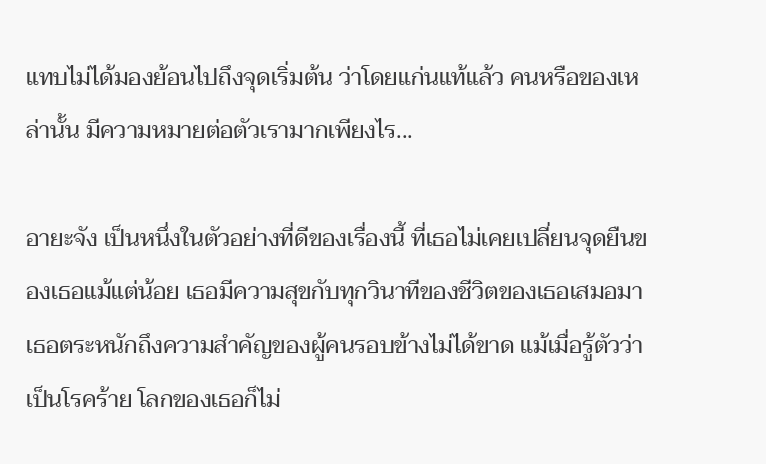แทบไม่ได้มองย้อนไปถึงจุดเริ่มต้น ว่าโดยแก่นแท้แล้ว คนหรือของเหล่านั้น มีความหมายต่อตัวเรามากเพียงไร...

อายะจัง เป็นหนึ่งในตัวอย่างที่ดีของเรื่องนี้ ที่เธอไม่เคยเปลี่ยนจุดยืนของเธอแม้แต่น้อย เธอมีความสุขกับทุกวินาทีของชีวิตของเธอเสมอมา เธอตระหนักถึงความสำคัญของผู้คนรอบข้างไม่ได้ขาด แม้เมื่อรู้ตัวว่าเป็นโรคร้าย โลกของเธอก็ไม่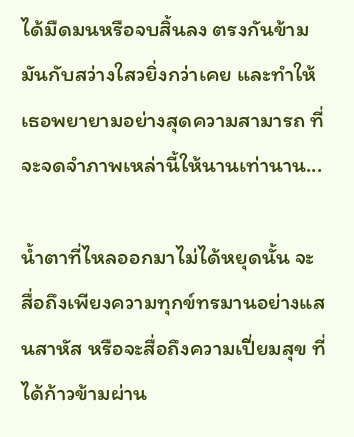ได้มืดมนหรือจบสิ้นลง ตรงกันข้าม มันกับสว่างใสวยิ่งกว่าเคย และทำให้เธอพยายามอย่างสุดความสามารถ ที่จะจดจำภาพเหล่านี้ให้นานเท่านาน...

น้ำตาที่ไหลออกมาไม่ได้หยุดนั้น จะสื่อถึงเพียงความทุกข์ทรมานอย่างแสนสาหัส หรือจะสื่อถึงความเปี่ยมสุข ที่ได้ก้าวข้ามผ่าน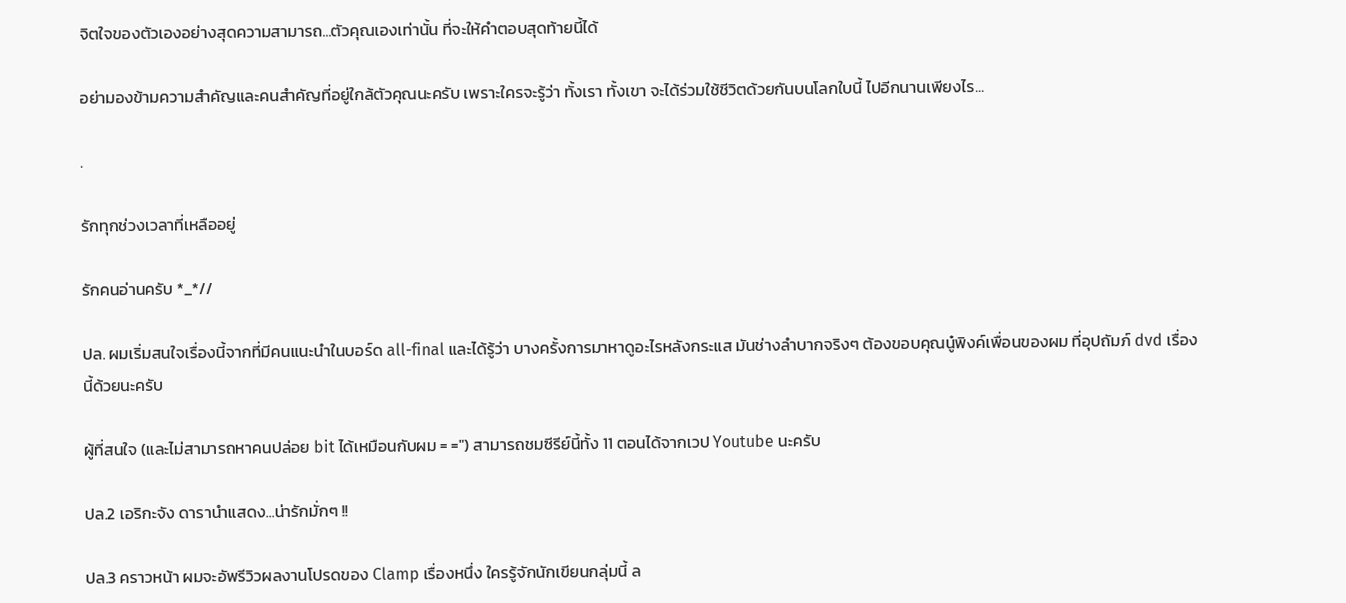จิตใจของตัวเองอย่างสุดความสามารถ...ตัวคุณเองเท่านั้น ที่จะให้คำตอบสุดท้ายนี้ได้

อย่ามองข้ามความสำคัญและคนสำคัญที่อยู่ใกล้ตัวคุณนะครับ เพราะใครจะรู้ว่า ทั้งเรา ทั้งเขา จะได้ร่วมใช้ชีวิตด้วยกันบนโลกใบนี้ ไปอีกนานเพียงไร...

.

รักทุกช่วงเวลาที่เหลืออยู่

รักคนอ่านครับ *_*//

ปล. ผมเริ่มสนใจเรื่องนี้จากที่มีคนแนะนำในบอร์ด all-final และได้รู้ว่า บางครั้งการมาหาดูอะไรหลังกระแส มันช่างลำบากจริงๆ ต้องขอบคุณนู๋พิงค์เพื่อนของผม ที่อุปถัมภ์ dvd เรื่องนี้ด้วยนะครับ

ผู้ที่สนใจ (และไม่สามารถหาคนปล่อย bit ได้เหมือนกับผม = =") สามารถชมซีรีย์นี้ทั้ง 11 ตอนได้จากเวป Youtube นะครับ

ปล.2 เอริกะจัง ดารานำแสดง...น่ารักมั่กๆ !!

ปล.3 คราวหน้า ผมจะอัพรีวิวผลงานโปรดของ Clamp เรื่องหนึ่ง ใครรู้จักนักเขียนกลุ่มนี้ ล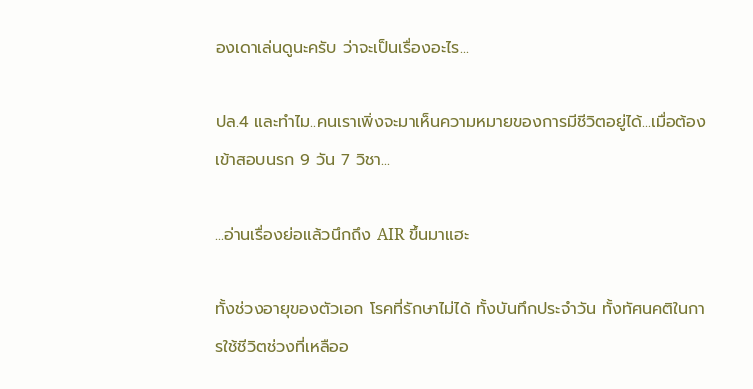องเดาเล่นดูนะครับ ว่าจะเป็นเรื่องอะไร...

ปล.4 และทำไม..คนเราเพิ่งจะมาเห็นความหมายของการมีชีวิตอยู่ได้...เมื่อต้องเข้าสอบนรก 9 วัน 7 วิชา...

...อ่านเรื่องย่อแล้วนึกถึง AIR ขึ้นมาแฮะ

ทั้งช่วงอายุของตัวเอก โรคที่รักษาไม่ได้ ทั้งบันทึกประจำวัน ทั้งทัศนคติในการใช้ชีวิตช่วงที่เหลืออ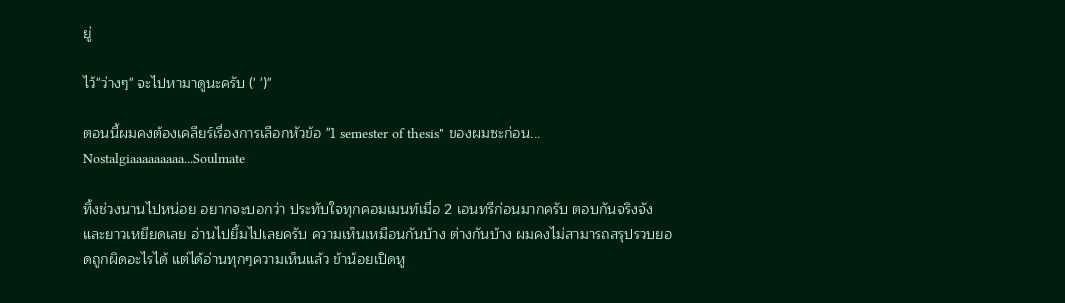ยู่

ไว้"ว่างๆ" จะไปหามาดูนะครับ (' ')"

ตอนนี้ผมคงต้องเคลียร์เรื่องการเลือกหัวข้อ "1 semester of thesis" ของผมซะก่อน...
Nostalgiaaaaaaaaa...Soulmate

ทิ้งช่วงนานไปหน่อย อยากจะบอกว่า ประทับใจทุกคอมเมนท์เมื่อ 2 เอนทรีก่อนมากครับ ตอบกันจริงจังและยาวเหยียดเลย อ่านไปยิ้มไปเลยครับ ความเห็นเหมือนกันบ้าง ต่างกันบ้าง ผมคงไม่สามารถสรุปรวบยอดถูกผิดอะไรได้ แต่ได้อ่านทุกๆความเห็นแล้ว ข้าน้อยเปิดหู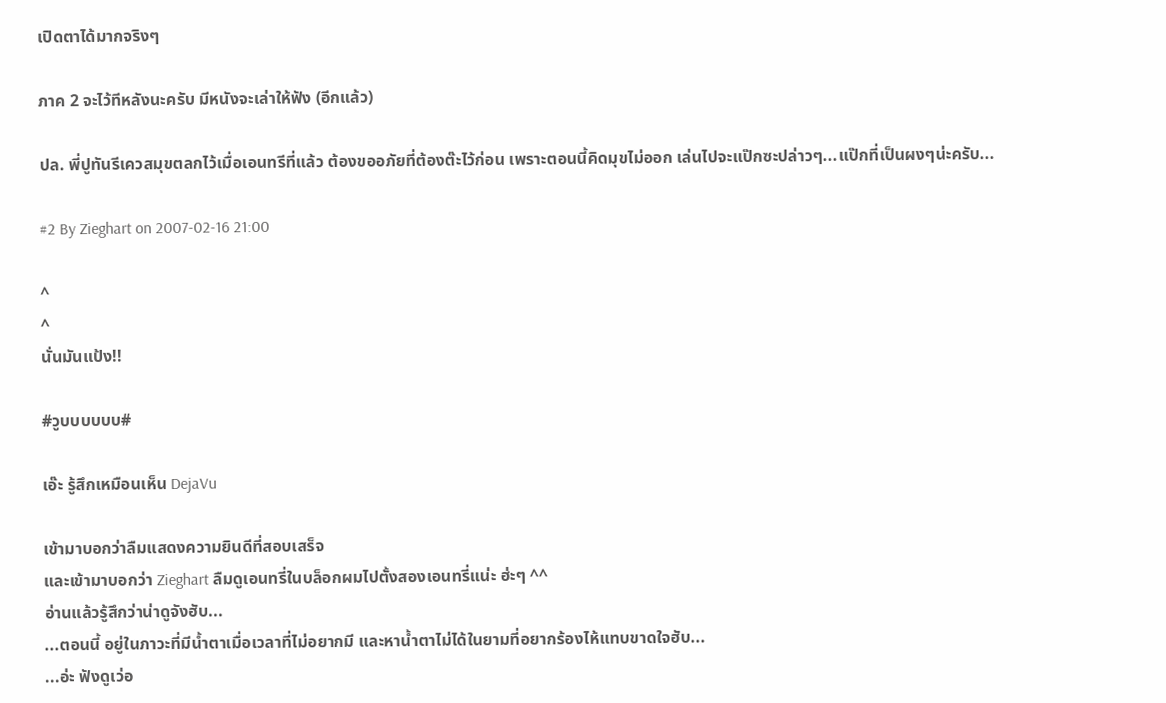เปิดตาได้มากจริงๆ

ภาค 2 จะไว้ทีหลังนะครับ มีหนังจะเล่าให้ฟัง (อีกแล้ว)

ปล. พี่ปูทันรีเควสมุขตลกไว้เมื่อเอนทรีที่แล้ว ต้องขออภัยที่ต้องต๊ะไว้ก่อน เพราะตอนนี้คิดมุขไม่ออก เล่นไปจะแป๊กซะปล่าวๆ...แป๊กที่เป็นผงๆน่ะครับ...

#2 By Zieghart on 2007-02-16 21:00

^
^
นั่นมันแป้ง!!

#วูบบบบบบ#

เอ๊ะ รู้สึกเหมือนเห็น DejaVu

เข้ามาบอกว่าลืมแสดงความยินดีที่สอบเสร็จ
และเข้ามาบอกว่า Zieghart ลืมดูเอนทรี่ในบล็อกผมไปตั้งสองเอนทรี่แน่ะ ฮ่ะๆ ^^
อ่านแล้วรู้สึกว่าน่าดูจังฮับ...
...ตอนนี้ อยู่ในภาวะที่มีน้ำตาเมื่อเวลาที่ไม่อยากมี และหาน้ำตาไม่ได้ในยามที่อยากร้องไห้แทบขาดใจฮับ...
...อ่ะ ฟังดูเว่อ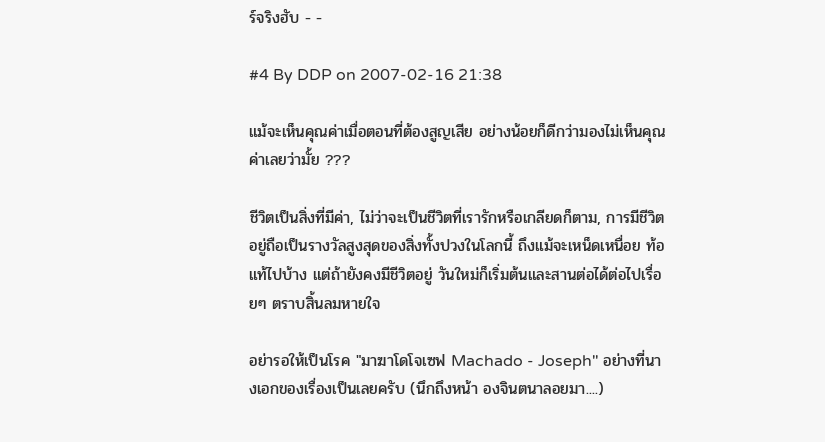ร์จริงฮับ - -

#4 By DDP on 2007-02-16 21:38

แม้จะเห็นคุณค่าเมื่อตอนที่ต้องสูญเสีย อย่างน้อยก็ดีกว่ามองไม่เห็นคุณค่าเลยว่ามั้ย ???

ชีวิตเป็นสิ่งที่มีค่า, ไม่ว่าจะเป็นชีวิตที่เรารักหรือเกลียดก็ตาม, การมีชีวิตอยู่ถือเป็นรางวัลสูงสุดของสิ่งทั้งปวงในโลกนี้ ถึงแม้จะเหน็ดเหนื่อย ท้อแท้ไปบ้าง แต่ถ้ายังคงมีชีวิตอยู่ วันใหม่ก็เริ่มต้นและสานต่อได้ต่อไปเรื่อยๆ ตราบสิ้นลมหายใจ

อย่ารอให้เป็นโรค "มาฆาโดโจเซฟ Machado - Joseph" อย่างที่นางเอกของเรื่องเป็นเลยครับ (นึกถึงหน้า องจินตนาลอยมา....)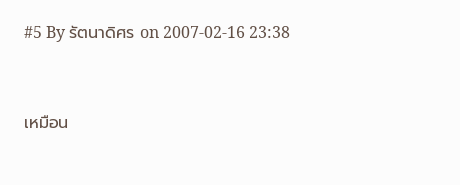#5 By รัตนาดิศร on 2007-02-16 23:38


เหมือน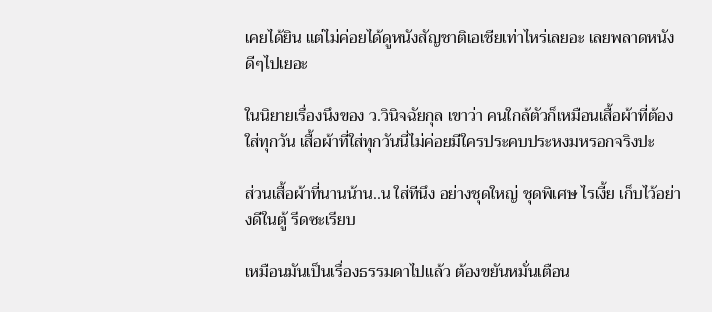เคยได้ยิน แต่ไม่ค่อยได้ดูหนังสัญชาติเอเชียเท่าไหร่เลยอะ เลยพลาดหนังดีๆไปเยอะ

ในนิยายเรื่องนึงของ ว.วินิจฉัยกุล เขาว่า คนใกล้ตัวก็เหมือนเสื้อผ้าที่ต้องใส่ทุกวัน เสื้อผ้าที่ใส่ทุกวันนี่ไม่ค่อยมีใครประคบประหงมหรอกจริงปะ

ส่วนเสื้อผ้าที่นานน้าน..น ใส่ทีนึง อย่างชุดใหญ่ ชุดพิเศษ ไรเงี้ย เก็บไว้อย่างดีในตู้ รีดซะเรียบ

เหมือนมันเป็นเรื่องธรรมดาไปแล้ว ต้องขยันหมั่นเตือน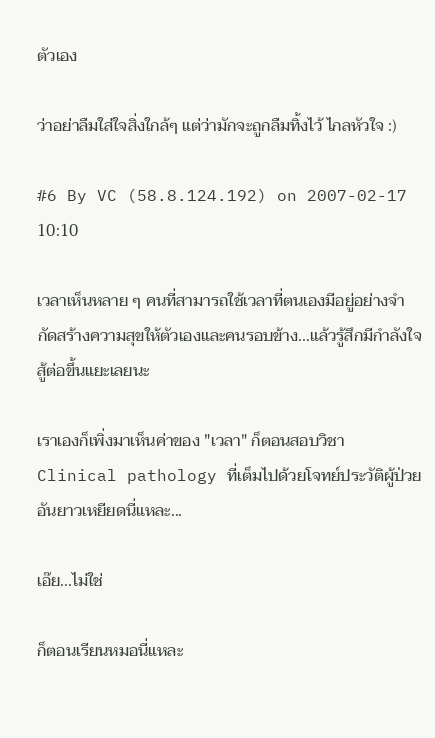ตัวเอง

ว่าอย่าลืมใส่ใจสิ่งใกล้ๆ แต่ว่ามักจะถูกลืมทิ้งไว้ ไกลหัวใจ :)

#6 By VC (58.8.124.192) on 2007-02-17 10:10

เวลาเห็นหลาย ๆ คนที่สามารถใช้เวลาที่ตนเองมีอยู่อย่างจำกัดสร้างความสุขให้ตัวเองและคนรอบข้าง...แล้วรู้สึกมีกำลังใจสู้ต่อขึ้นแยะเลยนะ

เราเองก็เพิ่งมาเห็นค่าของ "เวลา" ก็ตอนสอบวิชา Clinical pathology ที่เต็มไปด้วยโจทย์ประวัติผู้ป่วยอันยาวเหยียดนี่แหละ...

เอ๊ย...ไม่ใช่

ก็ตอนเรียนหมอนี่แหละ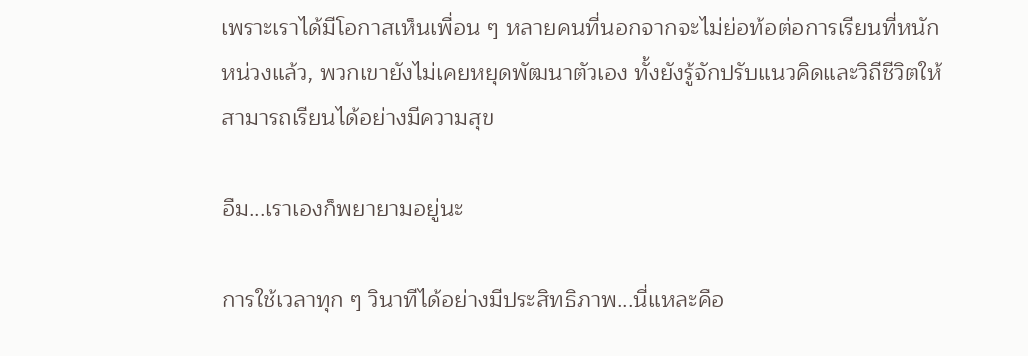เพราะเราได้มีโอกาสเห็นเพื่อน ๆ หลายคนที่นอกจากจะไม่ย่อท้อต่อการเรียนที่หนักหน่วงแล้ว, พวกเขายังไม่เคยหยุดพัฒนาตัวเอง ทั้งยังรู้จักปรับแนวคิดและวิถีชีวิตให้สามารถเรียนได้อย่างมีความสุข

อืม...เราเองก็พยายามอยู่นะ

การใช้เวลาทุก ๆ วินาทีได้อย่างมีประสิทธิภาพ...นี่แหละคือ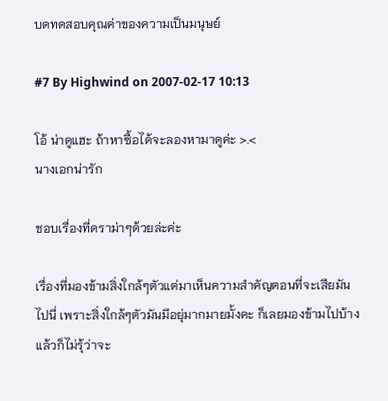บดทดสอบคุณค่าของความเป็นมนุษย์

#7 By Highwind on 2007-02-17 10:13

โอ้ น่าดูแฮะ ถ้าหาซื้อได้จะลองหามาดูค่ะ >.<
นางเอกน่ารัก

ชอบเรื่องที่ดราม่าๆด้วยล่ะค่ะ

เรื่องที่มองข้ามสิ่งใกล้ๆตัวแต่มาเห็นความสำคัญตอนที่จะเสียมันไปนี่ เพราะสิ่งใกล้ๆตัวมันมีอยุ่มากมายมั้งคะ ก็เลยมองข้ามไปบ้าง แล้วก็ไม่รุ้ว่าจะ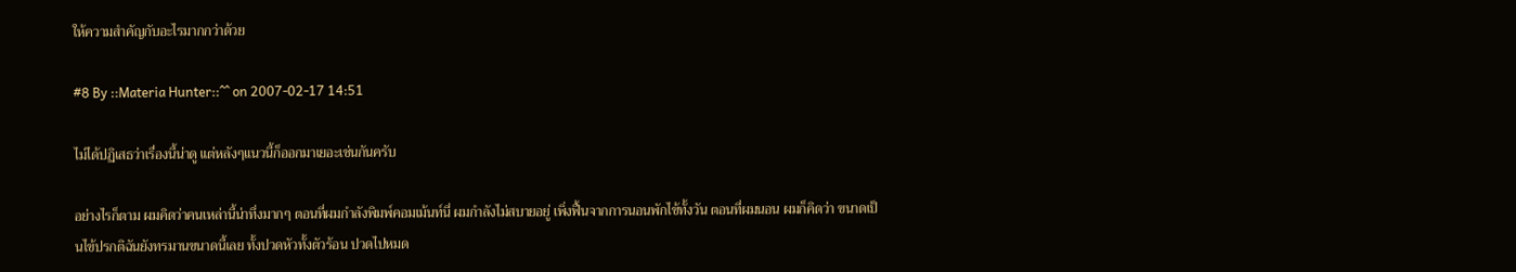ให้ความสำคัญกับอะไรมากกว่าด้วย

#8 By ::Materia Hunter::^^ on 2007-02-17 14:51

ไม่ได้ปฏิเสธว่าเรื่องนี้น่าดู แต่หลังๆแนวนี้ก็ออกมาเยอะเช่นกันครับ

อย่างไรก็ตาม ผมคิดว่าคนเหล่านี้น่าทึ่งมากๆ ตอนที่ผมกำลังพิมพ์คอมเม้นท์นี่ ผมกำลังไม่สบายอยู่ เพิ่งฟื้นจากการนอนพักไข้ทั้งวัน ตอนที่ผมนอน ผมก็คิดว่า ขนาดเป็นไข้ปรกติฉันยังทรมานขนาดนี้เลย ทั้งปวดหัวทั้งตัวร้อน ปวดไปหมด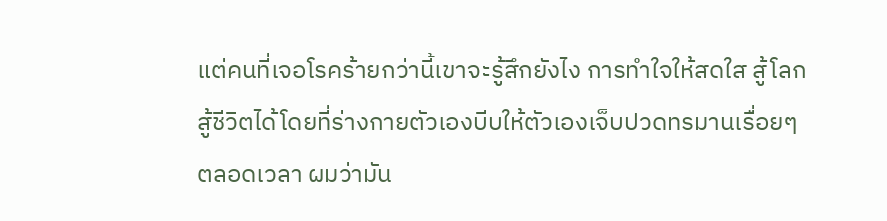แต่คนที่เจอโรคร้ายกว่านี้เขาจะรู้สึกยังไง การทำใจให้สดใส สู้โลกสู้ชีวิตได้โดยที่ร่างกายตัวเองบีบให้ตัวเองเจ็บปวดทรมานเรื่อยๆตลอดเวลา ผมว่ามัน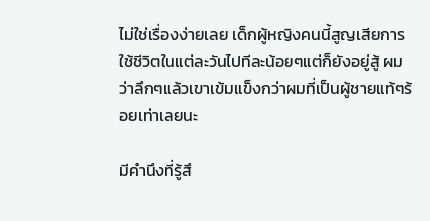ไม่ใช่เรื่องง่ายเลย เด็กผู้หญิงคนนี้สูญเสียการใช้ชีวิตในแต่ละวันไปทีละน้อยๆแต่ก็ยังอยู่สู้ ผมว่าลึกๆแล้วเขาเข้มแข็งกว่าผมที่เป็นผู้ชายแท้ๆร้อยเท่าเลยนะ

มีคำนึงที่รู้สึ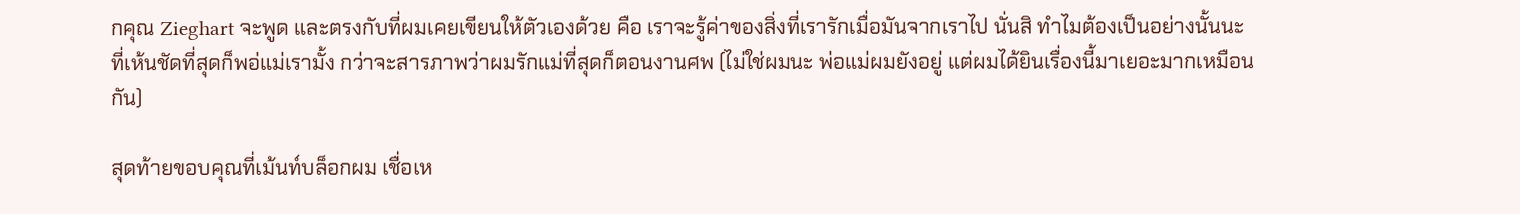กคุณ Zieghart จะพูด และตรงกับที่ผมเคยเขียนให้ตัวเองด้วย คือ เราจะรู้ค่าของสิ่งที่เรารักเมื่อมันจากเราไป นั่นสิ ทำไมต้องเป็นอย่างนั้นนะ ที่เห้นชัดที่สุดก็พอ่แม่เรามั้ง กว่าจะสารภาพว่าผมรักแม่ที่สุดก็ตอนงานศพ (ไม่ใช่ผมนะ พ่อแม่ผมยังอยู่ แต่ผมได้ยินเรื่องนี้มาเยอะมากเหมือนกัน)

สุดท้ายขอบคุณที่เม้นท์บล็อกผม เชื่อเห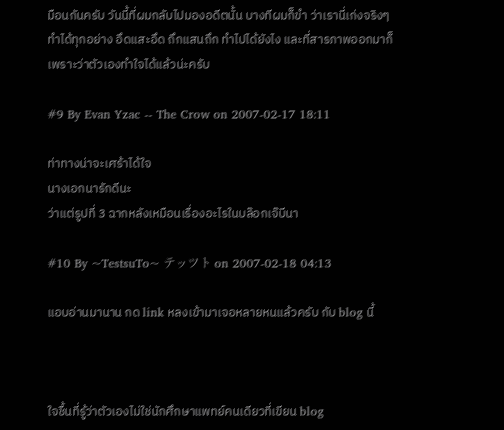มือนกันครับ วันนี้ที่ผมกลับไปมองอดีตนั้น บางทีผมก็ขำ ว่าเรานี่เก่งจริงๆ ทำได้ทุกอย่าง อึดแสะอึด ถึกแสนถึก ทำไปได้ยังไง และที่สารภาพออกมาก็เพราะว่าตัวเองทำใจได้แล้วน่ะครับ

#9 By Evan Yzac -- The Crow on 2007-02-17 18:11

ท่าทางน่าจะเศร้าได้ใจ
นางเอกนารักดีนะ
ว่าแต่รูปที่ 3 ฉากหลังเหมือนเรื่องอะไรในบล๊อกเจ๊บีนา

#10 By ~TestsuTo~ テッツト on 2007-02-18 04:13

แอบอ่านมานาน กด link หลงเข้ามาเจอหลายหนแล้วครับ กับ blog นี้



ใจชื้นที่รู้ว่าตัวเองไม่ใช่นักศึกษาแพทย์คนเดียวที่เขียน blog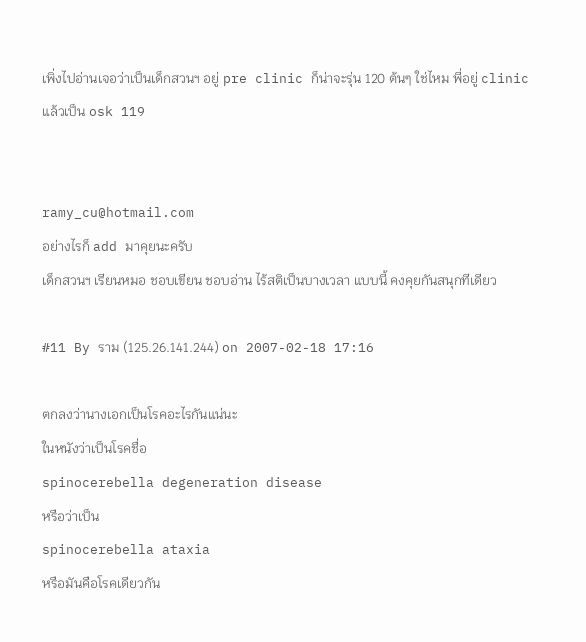เพิ่งไปอ่านเจอว่าเป็นเด็กสวนฯ อยู่ pre clinic ก็น่าจะรุ่น 120 ต้นๆ ใช่ไหม พี่อยู่ clinic แล้วเป็น osk 119


ramy_cu@hotmail.com
อย่างไรก็ add มาคุยนะครับ
เด็กสวนฯ เรียนหมอ ชอบเขียน ชอบอ่าน ไร้สติเป็นบางเวลา แบบนี้ คงคุยกันสนุกทีเดียว

#11 By ราม (125.26.141.244) on 2007-02-18 17:16

ตกลงว่านางเอกเป็นโรคอะไรกันแน่นะ
ในหนังว่าเป็นโรคชื่อ
spinocerebella degeneration disease
หรือว่าเป็น
spinocerebella ataxia
หรือมันคือโรคเดียวกัน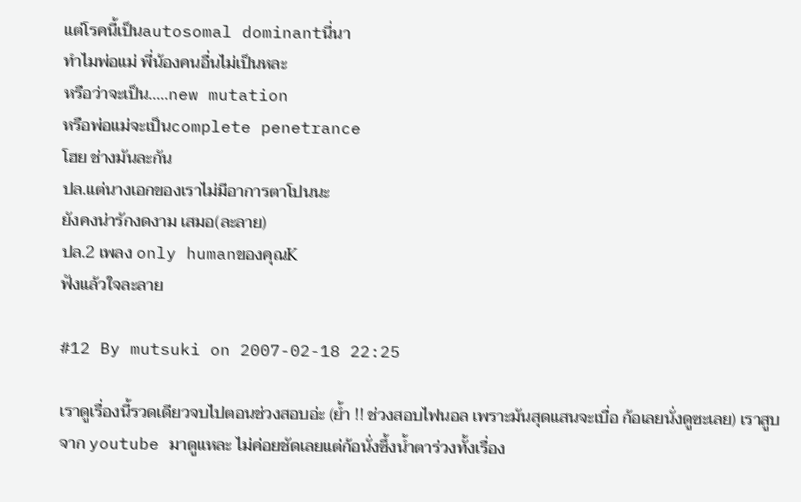แต่โรคนี้เป็นautosomal dominantนี่นา
ทำไมพ่อแม่ พี่น้องคนอื่นไม่เป็นหละ
หรือว่าจะเป็น.....new mutation
หรือพ่อแม่จะเป็นcomplete penetrance
โฮย ช่างมันละกัน
ปล.แต่นางเอกของเราไม่มีอาการตาโปนนะ
ยังคงน่ารักงดงาม เสมอ(ละลาย)
ปล.2 เพลง only humanของคุณK
ฟังแล้วใจละลาย

#12 By mutsuki on 2007-02-18 22:25

เราดูเรื่องนี้รวดเดียวจบไปตอนช่วงสอบอ่ะ (ย้ำ !! ช่วงสอบไฟนอล เพราะมันสุดแสนจะเบื่อ ก้อเลยนั่งดูซะเลย) เราสูบจาก youtube มาดูแหละ ไม่ค่อยชัดเลยแต่ก้อนั่งซึ้งน้ำตาร่วงทั้งเรื่อง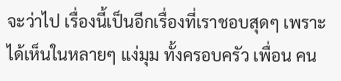จะว่าไป เรื่องนี้เป็นอีกเรื่องที่เราชอบสุดๆ เพราะได้เห็นในหลายๆ แง่มุม ทั้งครอบครัว เพื่อน คน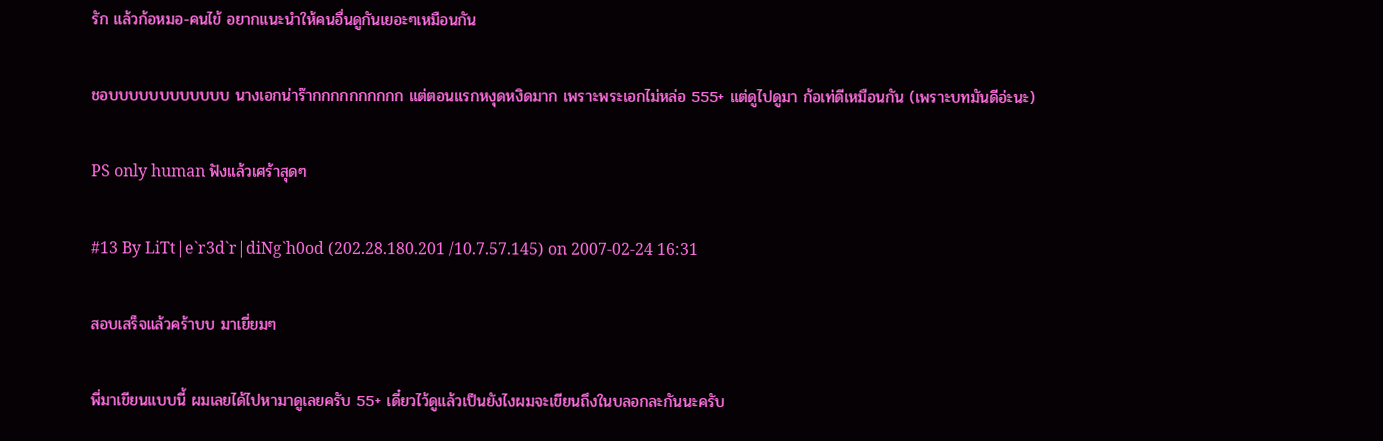รัก แล้วก้อหมอ-คนไข้ อยากแนะนำให้คนอื่นดูกันเยอะๆเหมือนกัน

ชอบบบบบบบบบบบบ นางเอกน่าร๊ากกกกกกกกกก แต่ตอนแรกหงุดหงิดมาก เพราะพระเอกไม่หล่อ 555+ แต่ดูไปดูมา ก้อเท่ดีเหมือนกัน (เพราะบทมันดีอ่ะนะ)

PS only human ฟังแล้วเศร้าสุดๆ

#13 By LiTt|e`r3d`r|diNg`h0od (202.28.180.201 /10.7.57.145) on 2007-02-24 16:31

สอบเสร็จแล้วคร้าบบ มาเยี่ยมๆ

พี่มาเขียนแบบนี้ ผมเลยได้ไปหามาดูเลยครับ 55+ เดี๋ยวไว้ดูแล้วเป็นยังไงผมจะเขียนถึงในบลอกละกันนะครับ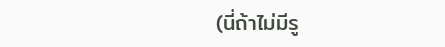(นี่ถ้าไม่มีรู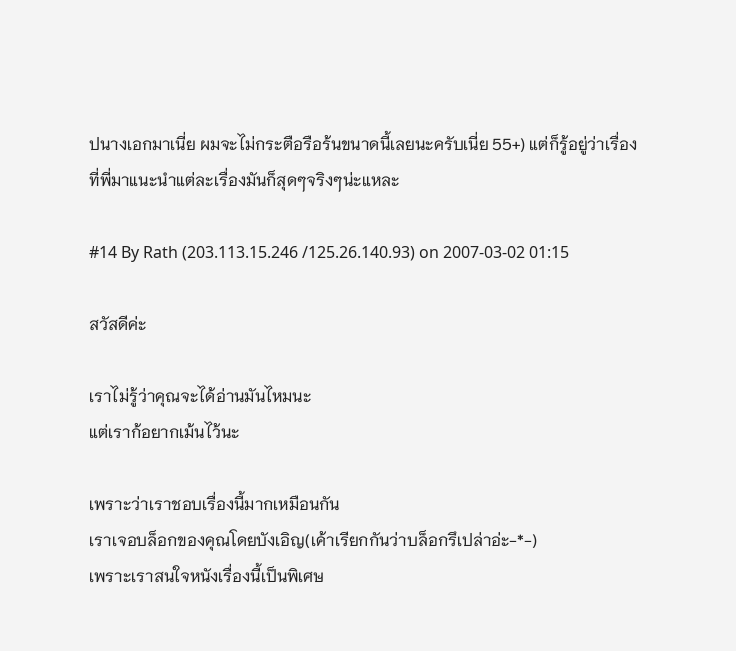ปนางเอกมาเนี่ย ผมจะไม่กระตือรือร้นขนาดนี้เลยนะครับเนี่ย 55+) แต่ก็รู้อยู่ว่าเรื่องที่พี่มาแนะนำแต่ละเรื่องมันก็สุดๆจริงๆน่ะแหละ

#14 By Rath (203.113.15.246 /125.26.140.93) on 2007-03-02 01:15

สวัสดีค่ะ

เราไม่รู้ว่าคุณจะได้อ่านมันไหมนะ
แต่เราก้อยากเม้นไว้นะ

เพราะว่าเราชอบเรื่องนี้มากเหมือนกัน
เราเจอบล็อกของคุณโดยบังเอิญ(เค้าเรียกกันว่าบล็อกรึเปล่าอ่ะ-*-)
เพราะเราสนใจหนังเรื่องนี้เป็นพิเศษ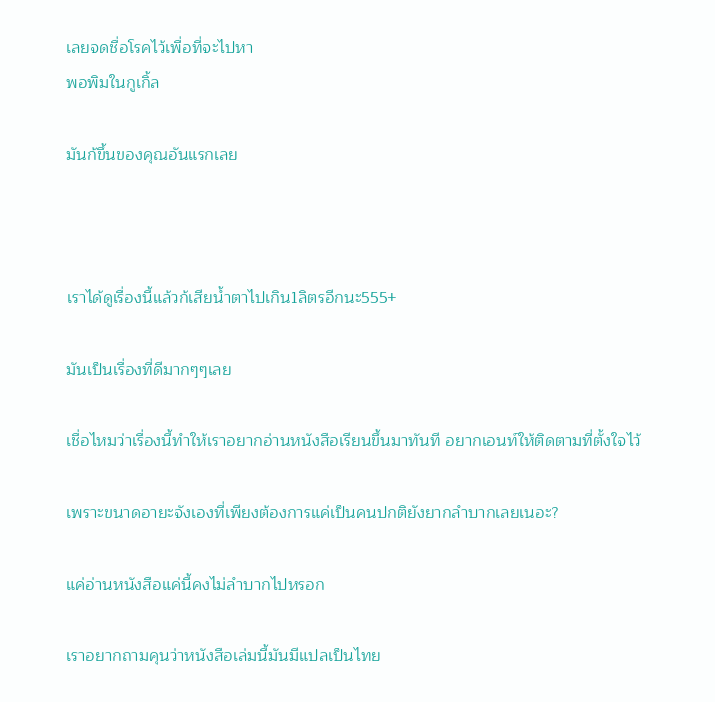เลยจดชื่อโรคไว้เพื่อที่จะไปหา
พอพิมในกูเกิ้ล

มันก้ขึ้นของคุณอันแรกเลย



เราได้ดูเรื่องนี้แล้วก้เสียน้ำตาไปเกิน1ลิตรอีกนะ555+

มันเป็นเรื่องที่ดีมากๆๆเลย

เชื่อไหมว่าเรื่องนี้ทำให้เราอยากอ่านหนังสือเรียนขึ้นมาทันที อยากเอนท์ให้ติดตามที่ตั้งใจไว้

เพราะขนาดอายะจังเองที่เพียงต้องการแค่เป็นคนปกติยังยากลำบากเลยเนอะ?

แค่อ่านหนังสือแค่นี้คงไม่ลำบากไปหรอก

เราอยากถามคุนว่าหนังสือเล่มนี้มันมีแปลเป็นไทย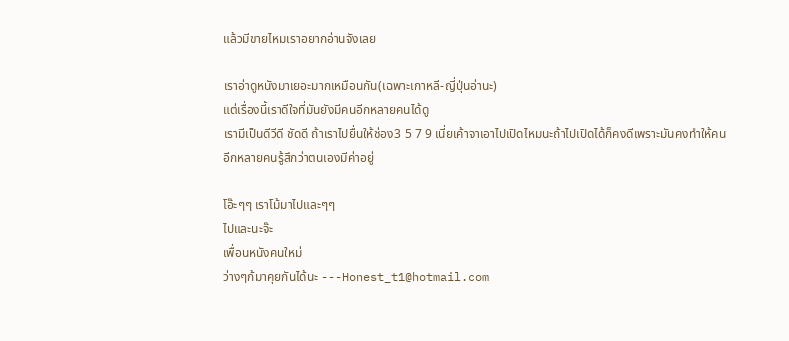แล้วมีขายไหมเราอยากอ่านจังเลย

เราอ่าดูหนังมาเยอะมากเหมือนกัน(เฉพาะเกาหลี-ญี่ปุ่นอ่านะ)
แต่เรื่องนี้เราดีใจที่มันยังมีคนอีกหลายคนได้ดู
เรามีเป็นดีวีดี ชัดดี ถ้าเราไปยื่นให้ช่อง3 5 7 9 เนี่ยเค้าจาเอาไปเปิดไหมนะถ้าไปเปิดได้ก็คงดีเพราะมันคงทำให้คนอีกหลายคนรู้สึกว่าตนเองมีค่าอยู่

โอ๊ะๆๆ เราโม้มาไปและๆๆ
ไปและนะจ๊ะ
เพื่อนหนังคนใหม่
ว่างๆก้มาคุยกันได้นะ ---Honest_t1@hotmail.com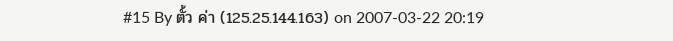#15 By ตั้ว ค่า (125.25.144.163) on 2007-03-22 20:19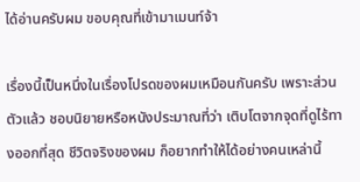ได้อ่านครับผม ขอบคุณที่เข้ามาเมนท์จ้า

เรื่องนี้เป็นหนึ่งในเรื่องโปรดของผมเหมือนกันครับ เพราะส่วนตัวแล้ว ชอบนิยายหรือหนังประมาณที่ว่า เติบโตจากจุดที่ดูไร้ทางออกที่สุด ชีวิตจริงของผม ก็อยากทำให้ได้อย่างคนเหล่านี้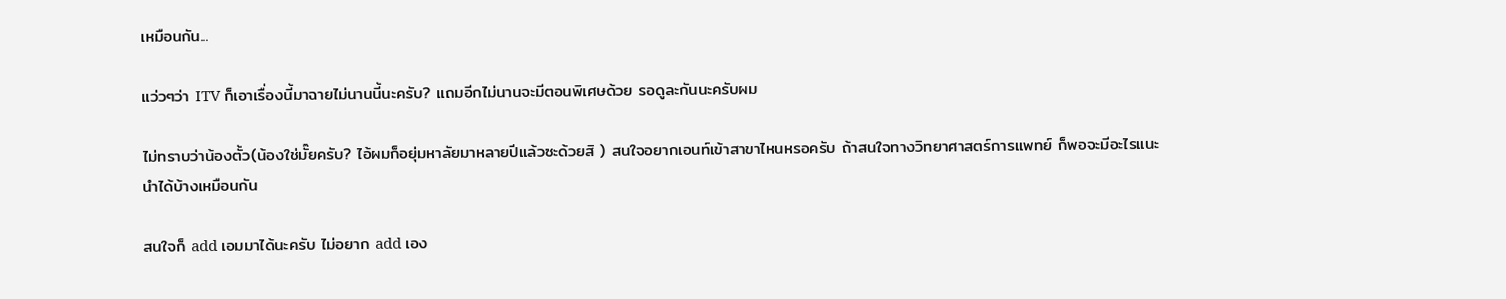เหมือนกัน...

แว่วๆว่า ITV ก็เอาเรื่องนี้มาฉายไม่นานนี้นะครับ? แถมอีกไม่นานจะมีตอนพิเศษด้วย รอดูละกันนะครับผม

ไม่ทราบว่าน้องตั้ว(น้องใช่มั๊ยครับ? ไอ้ผมก็อยุ่มหาลัยมาหลายปีแล้วซะด้วยสิ ) สนใจอยากเอนท์เข้าสาขาไหนหรอครับ ถ้าสนใจทางวิทยาศาสตร์การแพทย์ ก็พอจะมีอะไรแนะนำได้บ้างเหมือนกัน

สนใจก็ add เอมมาได้นะครับ ไม่อยาก add เอง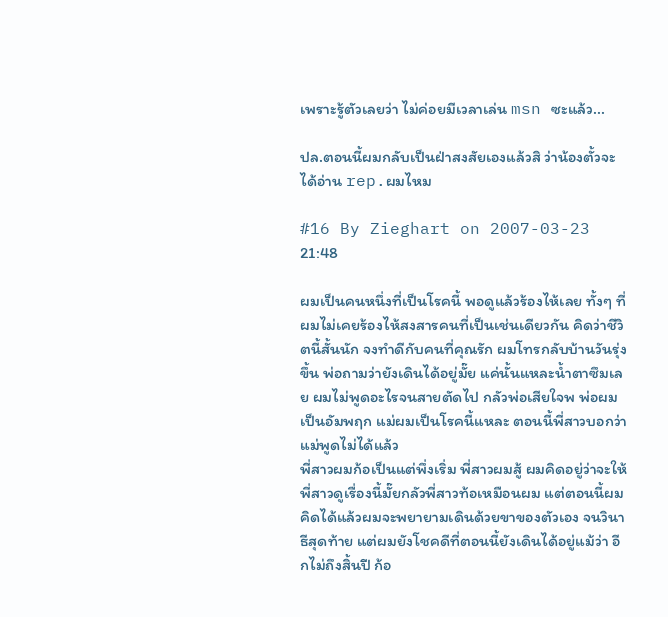เพราะรู้ตัวเลยว่า ไม่ค่อยมีเวลาเล่น msn ซะแล้ว...

ปล.ตอนนี้ผมกลับเป็นฝ่าสงสัยเองแล้วสิ ว่าน้องตั้วจะได้อ่าน rep.ผมไหม

#16 By Zieghart on 2007-03-23 21:48

ผมเป็นคนหนึ่งที่เป็นโรคนี้ พอดูแล้วร้องไห้เลย ทั้งๆ ที่ผมไม่เคยร้องไห้สงสารคนที่เป็นเช่นเดียวกัน คิดว่าชีวิตนี้สั้นนัก จงทำดีกับคนที่คุณรัก ผมโทรกลับบ้านวันรุ่งขึ้น พ่อถามว่ายังเดินได้อยู่มั๊ย แค่นั้นแหละน้ำตาซึมเลย ผมไม่พูดอะไรจนสายตัดไป กลัวพ่อเสียใจพ พ่อผมเป็นอัมพฤก แม่ผมเป็นโรคนี้แหละ ตอนนี้พี่สาวบอกว่าแม่พูดไม่ได้แล้ว
พี่สาวผมก้อเป็นแต่พึ่งเริ่ม พี่สาวผมสู้ ผมคิดอยู่ว่าจะให้พี่สาวดูเรื่องนี้มั๊ยกลัวพี่สาวท้อเหมือนผม แต่ตอนนี้ผมคิดได้แล้วผมจะพยายามเดินด้วยขาของตัวเอง จนวินาธีสุดท้าย แต่ผมยังโชคดีที่ตอนนี้ยังเดินได้อยู่แม้ว่า อีกไม่ถึงสิ้นปี ก้อ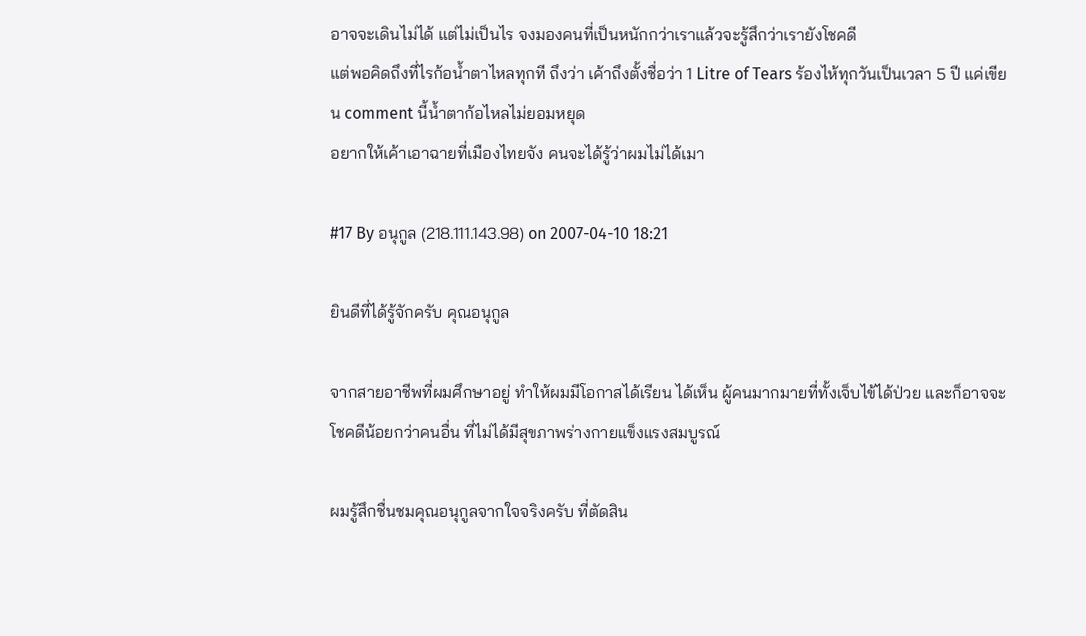อาจจะเดินไม่ได้ แต่ไม่เป็นไร จงมองคนที่เป็นหนักกว่าเราแล้วจะรู้สึกว่าเรายังโชคดี
แต่พอคิดถึงที่ไรก้อน้ำตาไหลทุกที ถึงว่า เค้าถึงตั้งชื่อว่า 1 Litre of Tears ร้องไห้ทุกวันเป็นเวลา 5 ปี แค่เขียน comment นี้น้ำตาก้อไหลไม่ยอมหยุด
อยากให้เค้าเอาฉายที่เมืองไทยจัง คนจะได้รู้ว่าผมไม่ได้เมา

#17 By อนุกูล (218.111.143.98) on 2007-04-10 18:21

ยินดีที่ได้รู้จักครับ คุณอนุกูล

จากสายอาชีพที่ผมศึกษาอยู่ ทำให้ผมมีโอกาสได้เรียน ได้เห็น ผู้คนมากมายที่ทั้งเจ็บไข้ได้ป่วย และก็อาจจะโชคดีน้อยกว่าคนอื่น ที่ไม่ได้มีสุขภาพร่างกายแข็งแรงสมบูรณ์

ผมรู้สึกชื่นชมคุณอนุกูลจากใจจริงครับ ที่ตัดสิน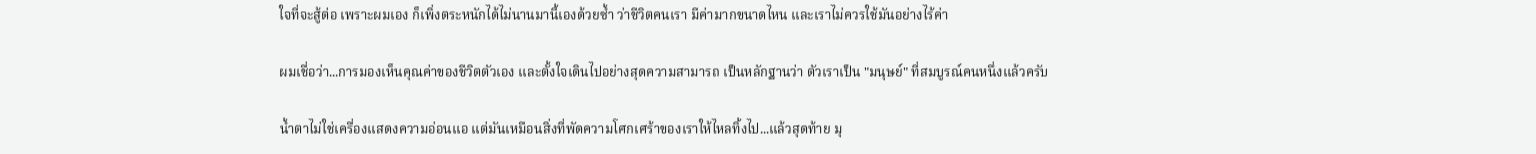ใจที่จะสู้ต่อ เพราะผมเอง ก็เพิ่งตระหนักได้ไม่นานมานี้เองด้วยซ้ำ ว่าชีวิตคนเรา มีค่ามากขนาดไหน และเราไม่ควรใช้มันอย่างไร้ค่า

ผมเชื่อว่า...การมองเห็นคุณค่าของชีวิตตัวเอง และตั้งใจเดินไปอย่างสุดความสามารถ เป็นหลักฐานว่า ตัวเราเป็น "มนุษย์" ที่สมบูรณ์คนหนึ่งแล้วครับ

น้ำตาไม่ใช่เครื่องแสดงความอ่อนแอ แต่มันเหมือนสิ่งที่พัดความโศกเศร้าของเราให้ไหลทิ้งไป...แล้วสุดท้าย มุ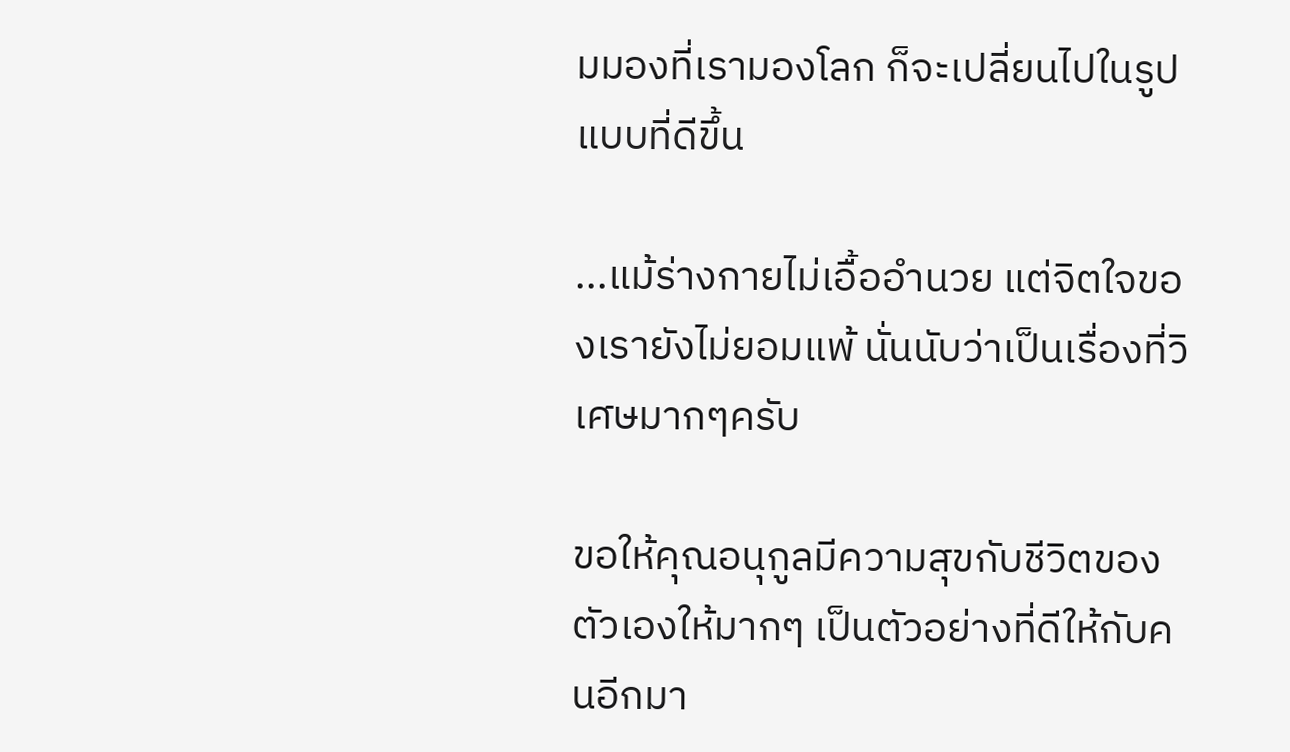มมองที่เรามองโลก ก็จะเปลี่ยนไปในรูปแบบที่ดีขึ้น

...แม้ร่างกายไม่เอื้ออำนวย แต่จิตใจของเรายังไม่ยอมแพ้ นั่นนับว่าเป็นเรื่องที่วิเศษมากๆครับ

ขอให้คุณอนุกูลมีความสุขกับชีวิตของตัวเองให้มากๆ เป็นตัวอย่างที่ดีให้กับคนอีกมา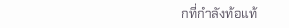กที่กำลังท้อแท้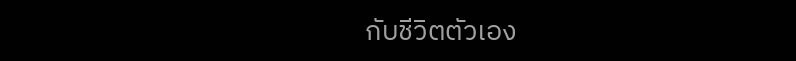กับชีวิตตัวเอง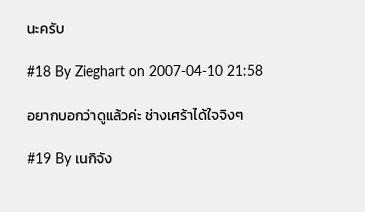นะครับ

#18 By Zieghart on 2007-04-10 21:58

อยากบอกว่าดูแล้วค่ะ ช่างเศร้าได้ใจจิงๆ

#19 By เนกิจัง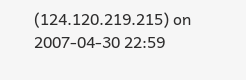(124.120.219.215) on 2007-04-30 22:59